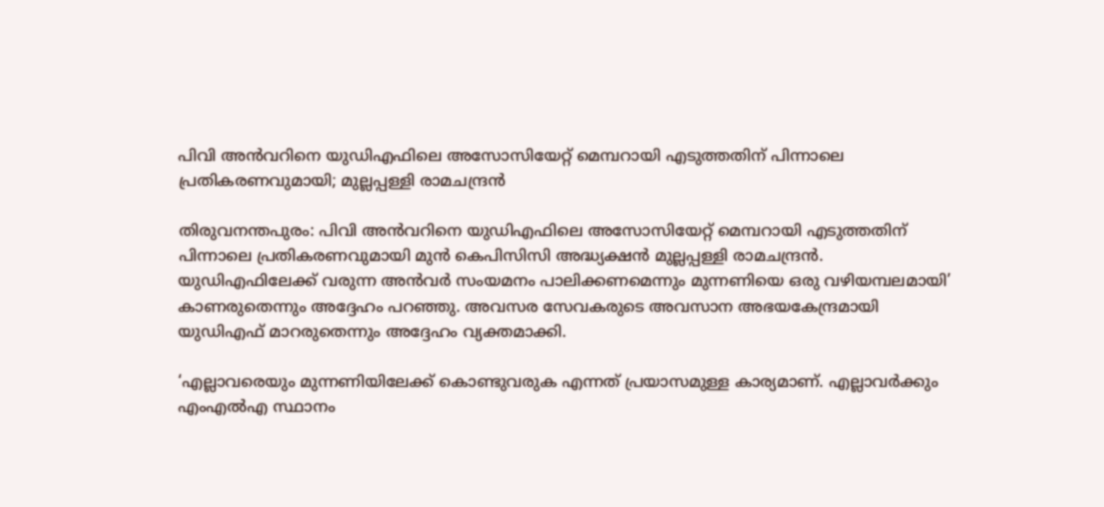പിവി അൻവറിനെ യുഡിഎഫിലെ അസോസിയേറ്റ് മെമ്പറായി എടുത്തതിന് പിന്നാലെ പ്രതികരണവുമായി; മുല്ലപ്പള്ളി രാമചന്ദ്രൻ

തിരുവനന്തപുരം: പിവി അൻവറിനെ യുഡിഎഫിലെ അസോസിയേറ്റ് മെമ്പറായി എടുത്തതിന് പിന്നാലെ പ്രതികരണവുമായി മുൻ കെപിസിസി അദ്ധ്യക്ഷൻ മുല്ലപ്പള്ളി രാമചന്ദ്രൻ. യുഡിഎഫിലേക്ക് വരുന്ന അൻവർ സംയമനം പാലിക്കണമെന്നും മുന്നണിയെ ഒരു വഴിയമ്പലമായി’ കാണരുതെന്നും അദ്ദേഹം പറഞ്ഞു. അവസര സേവകരുടെ അവസാന അഭയകേന്ദ്രമായി യുഡിഎഫ് മാറരുതെന്നും അദ്ദേഹം വ്യക്തമാക്കി.

‘എല്ലാവരെയും മുന്നണിയിലേക്ക് കൊണ്ടുവരുക എന്നത് പ്രയാസമുള്ള കാര്യമാണ്. എല്ലാവർക്കും എംഎൽഎ സ്ഥാനം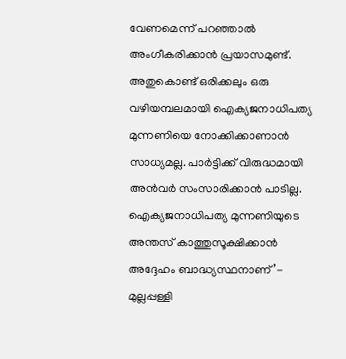വേണമെന്ന് പറഞ്ഞാൽ അംഗീകരിക്കാൻ പ്രയാസമുണ്ട്. അതുകൊണ്ട് ഒരിക്കലും ഒരു വഴിയമ്പലമായി ഐക്യജനാധിപത്യ മുന്നണിയെ നോക്കിക്കാണാൻ സാധ്യമല്ല. പാർട്ടിക്ക് വിരുദ്ധമായി അൻവർ സംസാരിക്കാൻ പാടില്ല. ഐക്യജനാധിപത്യ മുന്നണിയുടെ അന്തസ് കാത്തുസൂക്ഷിക്കാൻ അദ്ദേഹം ബാദ്ധ്യസ്ഥനാണ്’- മുല്ലപ്പള്ളി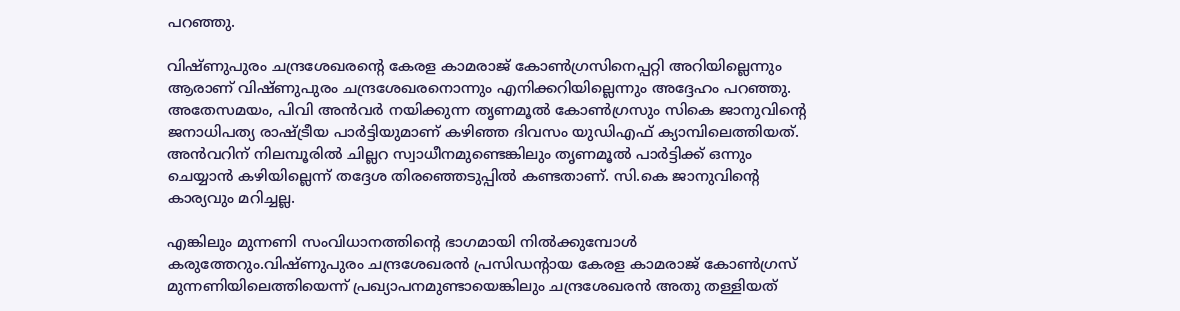പറഞ്ഞു.

വിഷ്ണുപുരം ചന്ദ്രശേഖരന്റെ കേരള കാമരാജ് കോൺഗ്രസിനെപ്പറ്റി അറിയില്ലെന്നും ആരാണ് വിഷ്ണുപുരം ചന്ദ്രശേഖരനൊന്നും എനിക്കറിയില്ലെന്നും അദ്ദേഹം പറഞ്ഞു. അതേസമയം, പിവി അൻവർ നയിക്കുന്ന തൃണമൂൽ കോൺഗ്രസും സികെ ജാനുവിന്റെ ജനാധിപത്യ രാഷ്ട്രീയ പാർട്ടിയുമാണ് കഴിഞ്ഞ ദിവസം യുഡിഎഫ് ക്യാമ്പിലെത്തിയത്. അൻവറിന് നിലമ്പൂരിൽ ചില്ലറ സ്വാധീനമുണ്ടെങ്കിലും തൃണമൂൽ പാർട്ടിക്ക് ഒന്നും ചെയ്യാൻ കഴിയില്ലെന്ന് തദ്ദേശ തിരഞ്ഞെടുപ്പിൽ കണ്ടതാണ്. സി.കെ ജാനുവിന്റെ കാര്യവും മറിച്ചല്ല.

എങ്കിലും മുന്നണി സംവിധാനത്തിന്റെ ഭാഗമായി നിൽക്കുമ്പോൾ കരുത്തേറും.വിഷ്ണുപുരം ചന്ദ്രശേഖരൻ പ്രസിഡന്റായ കേരള കാമരാജ് കോൺഗ്രസ് മുന്നണിയിലെത്തിയെന്ന് പ്രഖ്യാപനമുണ്ടായെങ്കിലും ചന്ദ്രശേഖരൻ അതു തള്ളിയത്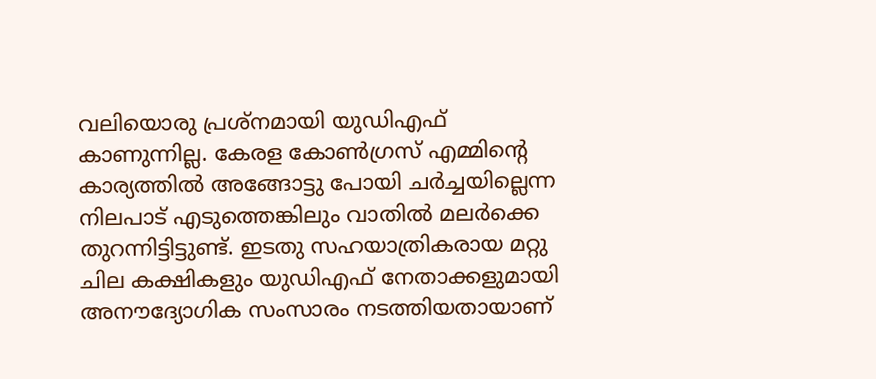വലിയൊരു പ്രശ്നമായി യുഡിഎഫ് കാണുന്നില്ല. കേരള കോൺഗ്രസ് എമ്മിന്റെ കാര്യത്തിൽ അങ്ങോട്ടു പോയി ചർച്ചയില്ലെന്ന നിലപാട് എടുത്തെങ്കിലും വാതിൽ മലർക്കെ തുറന്നിട്ടിട്ടുണ്ട്. ഇടതു സഹയാത്രികരായ മറ്റു ചില കക്ഷികളും യുഡിഎഫ് നേതാക്കളുമായി അനൗദ്യോഗിക സംസാരം നടത്തിയതായാണ്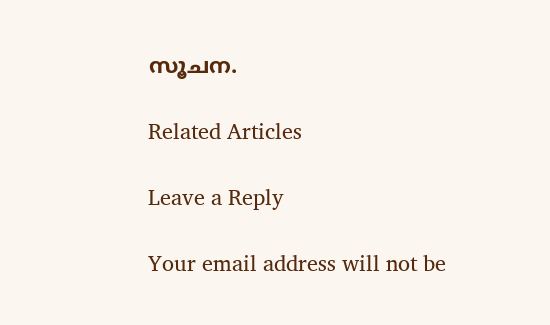സൂചന.

Related Articles

Leave a Reply

Your email address will not be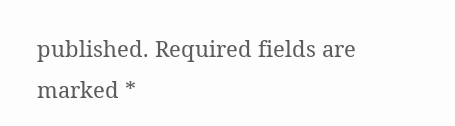published. Required fields are marked *